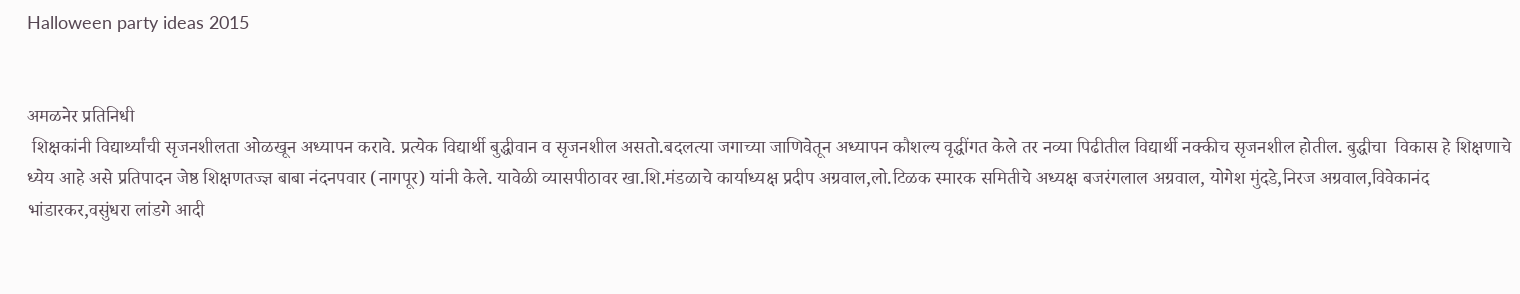Halloween party ideas 2015


अमळनेर प्रतिनिधी
 शिक्षकांनी विद्यार्थ्यांची सृजनशीलता ओळखून अध्यापन करावे. प्रत्येक विद्यार्थी बुद्धीवान व सृजनशील असतो.बदलत्या जगाच्या जाणिवेतून अध्यापन कौशल्य वृद्धींगत केले तर नव्या पिढीतील विद्यार्थी नक्कीच सृजनशील होतील. बुद्धीचा  विकास हे शिक्षणाचे ध्येय आहे असे प्रतिपादन जेष्ठ शिक्षणतज्ज्ञ बाबा नंदनपवार (नागपूर) यांनी केले. यावेळी व्यासपीठावर खा.शि.मंडळाचे कार्याध्यक्ष प्रदीप अग्रवाल,लो.टिळक स्मारक समितीचे अध्यक्ष बजरंगलाल अग्रवाल, योगेश मुंदडे,निरज अग्रवाल,विवेकानंद भांडारकर,वसुंधरा लांडगे आदी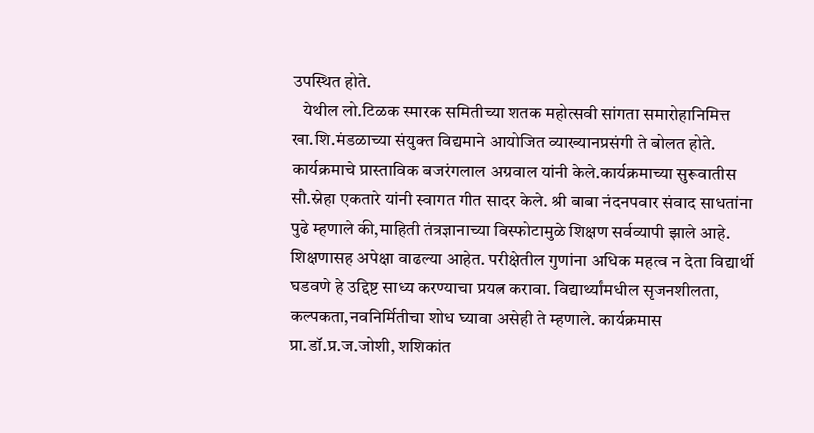उपस्थित होते.
   येथील लो.टिळक स्मारक समितीच्या शतक महोत्सवी सांगता समारोहानिमित्त खा.शि.मंडळाच्या संयुक्त विद्यमाने आयोजित व्याख्यानप्रसंगी ते बोलत होते. कार्यक्रमाचे प्रास्ताविक बजरंगलाल अग्रवाल यांनी केले.कार्यक्रमाच्या सुरूवातीस सौ.स्नेहा एकतारे यांनी स्वागत गीत सादर केले. श्री बाबा नंदनपवार संवाद साधतांना पुढे म्हणाले की,माहिती तंत्रज्ञानाच्या विस्फोटामुळे शिक्षण सर्वव्यापी झाले आहे. शिक्षणासह अपेक्षा वाढल्या आहेत. परीक्षेतील गुणांना अधिक महत्व न देता विद्यार्थी घडवणे हे उद्दिष्ट साध्य करण्याचा प्रयत्न करावा. विद्यार्थ्यांमधील सृजनशीलता,
कल्पकता,नवनिर्मितीचा शोध घ्यावा असेही ते म्हणाले. कार्यक्रमास प्रा.डॉ.प्र.ज.जोशी, शशिकांत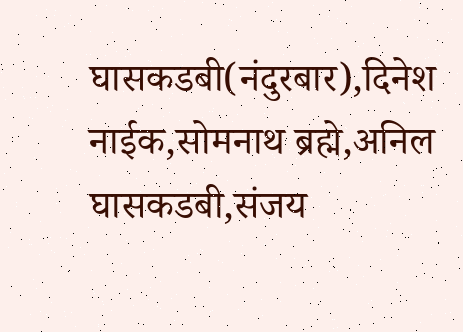घासकडबी(नंदुरबार),दिनेश नाईक,सोमनाथ ब्रह्मे,अनिल घासकडबी,संजय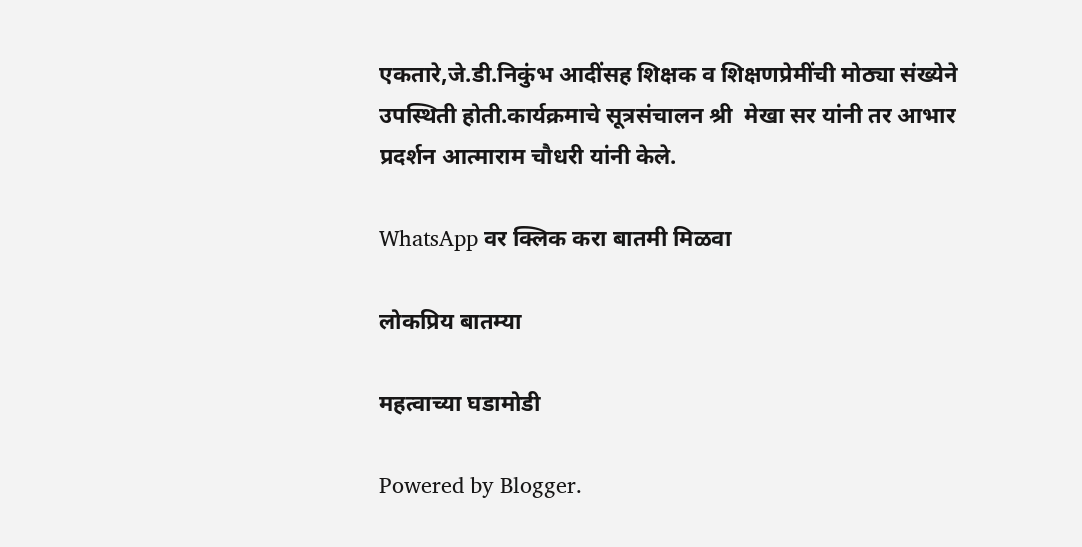एकतारे,जे.डी.निकुंभ आदींसह शिक्षक व शिक्षणप्रेमींची मोठ्या संख्येने उपस्थिती होती.कार्यक्रमाचे सूत्रसंचालन श्री  मेखा सर यांनी तर आभार प्रदर्शन आत्माराम चौधरी यांनी केले.

WhatsApp वर क्लिक करा बातमी मिळवा

लोकप्रिय बातम्या

महत्वाच्या घडामोडी

Powered by Blogger.